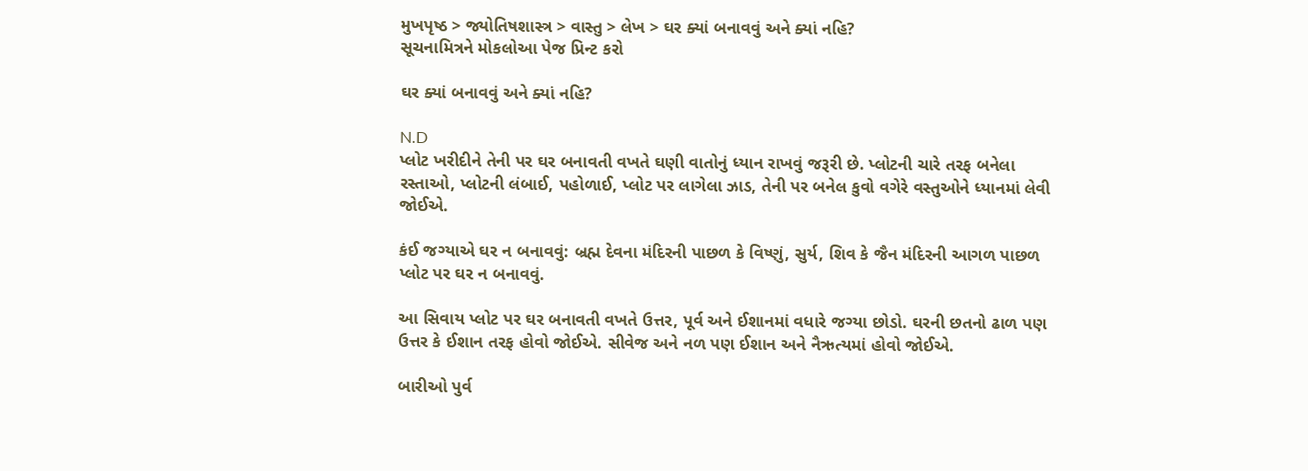મુખપૃષ્ઠ > જ્યોતિષશાસ્ત્ર > વાસ્તુ > લેખ > ઘર ક્યાં બનાવવું અને ક્યાં નહિ?
સૂચનામિત્રને મોકલોઆ પેજ પ્રિન્ટ કરો

ઘર ક્યાં બનાવવું અને ક્યાં નહિ?

N.D
પ્લોટ ખરીદીને તેની પર ઘર બનાવતી વખતે ઘણી વાતોનું ધ્યાન રાખવું જરૂરી છે. પ્લોટની ચારે તરફ બનેલા રસ્તાઓ, પ્લોટની લંબાઈ, પહોળાઈ, પ્લોટ પર લાગેલા ઝાડ, તેની પર બનેલ કુવો વગેરે વસ્તુઓને ધ્યાનમાં લેવી જોઈએ.

કંઈ જગ્યાએ ઘર ન બનાવવું: બ્રહ્મ દેવના મંદિરની પાછળ કે વિષ્ણું, સુર્ય, શિવ કે જૈન મંદિરની આગળ પાછળ પ્લોટ પર ઘર ન બનાવવું.

આ સિવાય પ્લોટ પર ઘર બનાવતી વખતે ઉત્તર, પૂર્વ અને ઈશાનમાં વધારે જગ્યા છોડો. ઘરની છતનો ઢાળ પણ ઉત્તર કે ઈશાન તરફ હોવો જોઈએ. સીવેજ અને નળ પણ ઈશાન અને નૈઋત્યમાં હોવો જોઈએ.

બારીઓ પુર્વ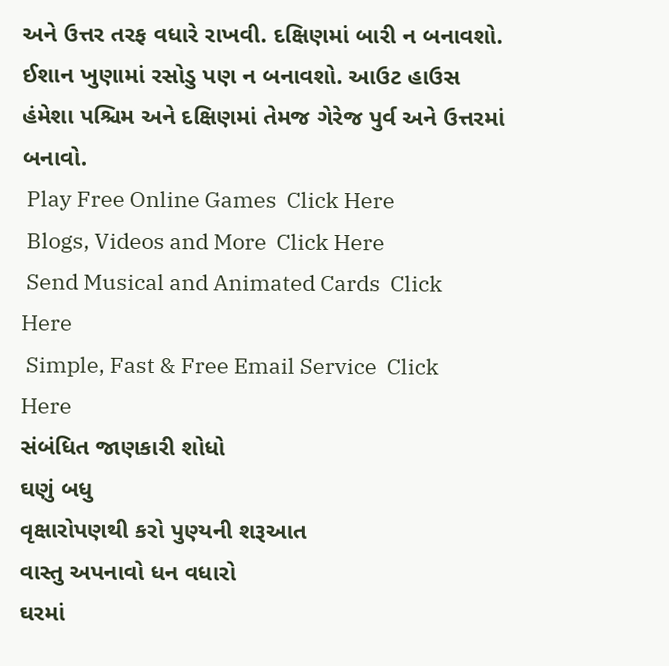અને ઉત્તર તરફ વધારે રાખવી. દક્ષિણમાં બારી ન બનાવશો. ઈશાન ખુણામાં રસોડુ પણ ન બનાવશો. આઉટ હાઉસ હંમેશા પશ્ચિમ અને દક્ષિણમાં તેમજ ગેરેજ પુર્વ અને ઉત્તરમાં બનાવો.
 Play Free Online Games  Click Here
 Blogs, Videos and More  Click Here
 Send Musical and Animated Cards  Click Here
 Simple, Fast & Free Email Service  Click Here
સંબંધિત જાણકારી શોધો
ઘણું બધુ
વૃક્ષારોપણથી કરો પુણ્યની શરૂઆત
વાસ્તુ અપનાવો ધન વધારો
ઘરમાં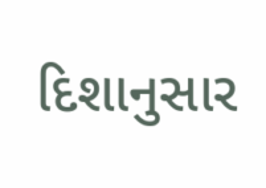દિશાનુસાર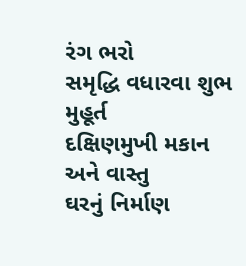રંગ ભરો
સમૃદ્ધિ વધારવા શુભ મુહૂર્ત
દક્ષિણમુખી મકાન અને વાસ્તુ
ઘરનું નિર્માણ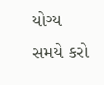યોગ્ય સમયે કરો